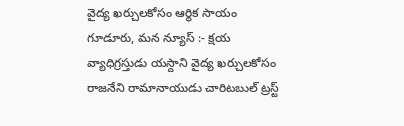వైద్య ఖర్చులకోసం ఆర్థిక సాయం
గూడూరు, మన న్యూస్ :- క్షయ వ్యాధిగ్రస్తుడు యస్దాని వైద్య ఖర్చులకోసం రాజనేని రామానాయుడు చారిటబుల్ ట్రస్ట్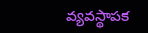వ్యవస్థాపక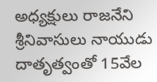అధ్యక్షులు రాజనేని శ్రీనివాసులు నాయుడు దాతృత్వంతో 15వేల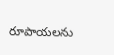రూపాయలను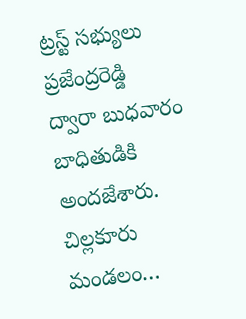ట్రస్ట్ సభ్యులు ప్రజేంద్రరెడ్డి ద్వారా బుధవారం బాధితుడికి అందజేశారు. చిల్లకూరు మండలం…